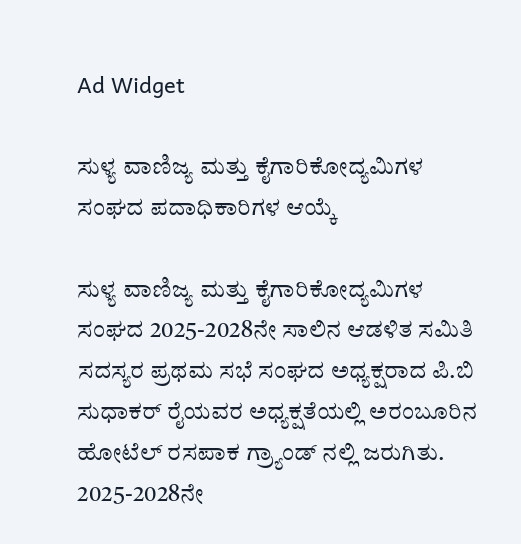Ad Widget

ಸುಳ್ಯ ವಾಣಿಜ್ಯ ಮತ್ತು ಕೈಗಾರಿಕೋದ್ಯಮಿಗಳ ಸಂಘದ ಪದಾಧಿಕಾರಿಗಳ ಆಯ್ಕೆ

ಸುಳ್ಯ ವಾಣಿಜ್ಯ ಮತ್ತು ಕೈಗಾರಿಕೋದ್ಯಮಿಗಳ‌‌ ಸಂಘದ 2025-2028ನೇ ಸಾಲಿನ ಆಡಳಿತ ಸಮಿತಿ ಸದಸ್ಯರ ಪ್ರಥಮ ಸಭೆ ಸಂಘದ ಅಧ್ಯಕ್ಷರಾದ ಪಿ.ಬಿ ಸುಧಾಕರ್ ರೈಯವರ ಅಧ್ಯಕ್ಷತೆಯಲ್ಲಿ ಅರಂಬೂರಿನ ಹೋಟೆಲ್ ರಸಪಾಕ ಗ್ರ್ಯಾಂಡ್ ನಲ್ಲಿ ಜರುಗಿತು.
2025-2028ನೇ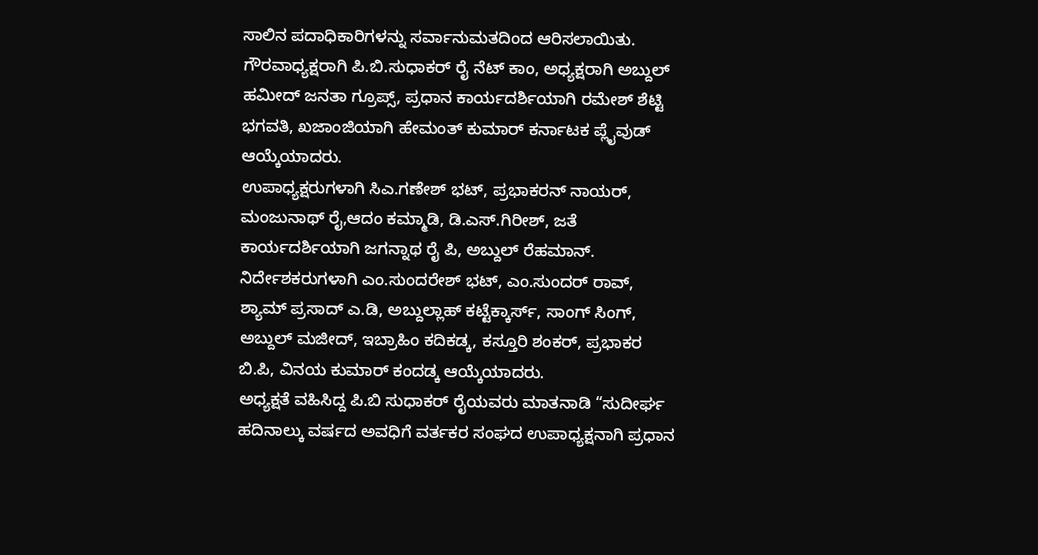ಸಾಲಿನ ಪದಾಧಿಕಾರಿಗಳನ್ನು ಸರ್ವಾನುಮತದಿಂದ ಆರಿಸಲಾಯಿತು.
ಗೌರವಾಧ್ಯಕ್ಷರಾಗಿ ಪಿ.ಬಿ.ಸುಧಾಕರ್ ರೈ ನೆಟ್ ಕಾಂ, ಅಧ್ಯಕ್ಷರಾಗಿ ಅಬ್ದುಲ್ ಹಮೀದ್ ಜನತಾ ಗ್ರೂಪ್ಸ್, ಪ್ರಧಾನ ಕಾರ್ಯದರ್ಶಿಯಾಗಿ ರಮೇಶ್ ಶೆಟ್ಟಿ ಭಗವತಿ, ಖಜಾಂಜಿಯಾಗಿ ಹೇಮಂತ್ ಕುಮಾರ್ ಕರ್ನಾಟಕ ಪ್ಲೈವುಡ್ ಆಯ್ಕೆಯಾದರು.
ಉಪಾಧ್ಯಕ್ಷರುಗಳಾಗಿ ಸಿಎ.ಗಣೇಶ್ ಭಟ್, ಪ್ರಭಾಕರನ್ ನಾಯರ್, ಮಂಜುನಾಥ್ ರೈ,ಆದಂ ಕಮ್ಮಾಡಿ, ಡಿ.ಎಸ್.ಗಿರೀಶ್, ಜತೆ ಕಾರ್ಯದರ್ಶಿಯಾಗಿ ಜಗನ್ನಾಥ ರೈ ಪಿ, ಅಬ್ದುಲ್ ರೆಹಮಾನ್.
ನಿರ್ದೇಶಕರುಗಳಾಗಿ ಎಂ.ಸುಂದರೇಶ್ ಭಟ್, ಎಂ.ಸುಂದರ್ ರಾವ್, ಶ್ಯಾಮ್ ಪ್ರಸಾದ್ ಎ.ಡಿ, ಅಬ್ದುಲ್ಲಾಹ್ ಕಟ್ಟೆಕ್ಕಾರ್ಸ್, ಸಾಂಗ್ ಸಿಂಗ್, ಅಬ್ದುಲ್ ಮಜೀದ್, ಇಬ್ರಾಹಿಂ ಕದಿಕಡ್ಕ, ಕಸ್ತೂರಿ ಶಂಕರ್, ಪ್ರಭಾಕರ ಬಿ.ಪಿ, ವಿನಯ ಕುಮಾರ್ ಕಂದಡ್ಕ ಆಯ್ಕೆಯಾದರು.
ಅಧ್ಯಕ್ಷತೆ ವಹಿಸಿದ್ದ ಪಿ.ಬಿ ಸುಧಾಕರ್ ರೈಯವರು ಮಾತನಾಡಿ “ಸುದೀರ್ಘ ಹದಿನಾಲ್ಕು ವರ್ಷದ ಅವಧಿಗೆ ವರ್ತಕರ ಸಂಘದ ಉಪಾಧ್ಯಕ್ಷನಾಗಿ ಪ್ರಧಾನ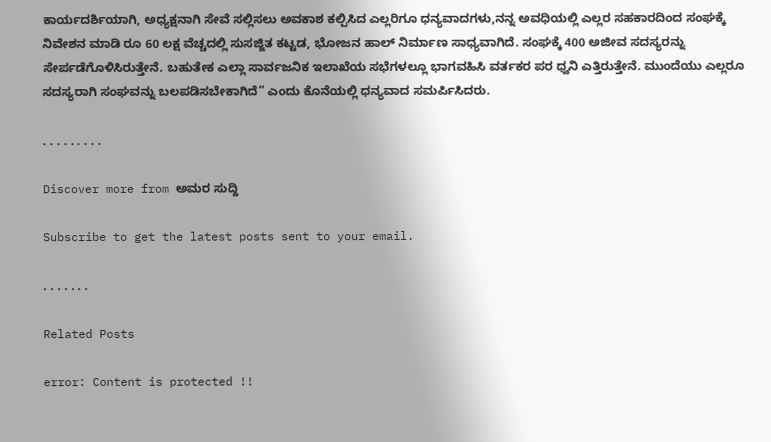ಕಾರ್ಯದರ್ಶಿಯಾಗಿ, ಅಧ್ಯಕ್ಷನಾಗಿ ಸೇವೆ ಸಲ್ಲಿಸಲು ಅವಕಾಶ ಕಲ್ಪಿಸಿದ ಎಲ್ಲರಿಗೂ ಧನ್ಯವಾದಗಳು,ನನ್ನ ಅವಧಿಯಲ್ಲಿ ಎಲ್ಲರ ಸಹಕಾರದಿಂದ ಸಂಘಕ್ಕೆ ನಿವೇಶನ ಮಾಡಿ ರೂ 60 ಲಕ್ಷ ವೆಚ್ಚದಲ್ಲಿ ಸುಸಜ್ಜಿತ ಕಟ್ಟಡ, ಭೋಜನ ಹಾಲ್ ನಿರ್ಮಾಣ ಸಾಧ್ಯವಾಗಿದೆ. ಸಂಘಕ್ಕೆ 400 ಅಜೀವ ಸದಸ್ಯರನ್ನು ಸೇರ್ಪಡೆಗೊಳಿಸಿರುತ್ತೇನೆ. ಬಹುತೇಕ ಎಲ್ಲಾ ಸಾರ್ವಜನಿಕ ಇಲಾಖೆಯ ಸಭೆಗಳಲ್ಲೂ ಭಾಗವಹಿಸಿ ವರ್ತಕರ ಪರ ಧ್ವನಿ ಎತ್ತಿರುತ್ತೇನೆ. ಮುಂದೆಯು ಎಲ್ಲರೂ ಸದಸ್ಯರಾಗಿ ಸಂಘವನ್ನು ಬಲಪಡಿಸಬೇಕಾಗಿದೆ” ಎಂದು ಕೊನೆಯಲ್ಲಿ ಧನ್ಯವಾದ ಸಮರ್ಪಿಸಿದರು.

. . . . . . . . .

Discover more from ಅಮರ ಸುದ್ದಿ

Subscribe to get the latest posts sent to your email.

. . . . . . .

Related Posts

error: Content is protected !!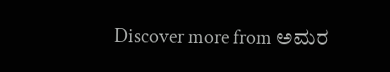Discover more from ಅಮರ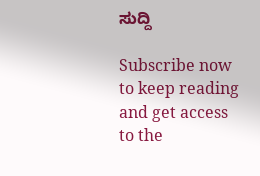ಸುದ್ದಿ

Subscribe now to keep reading and get access to the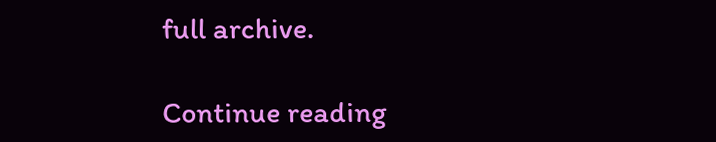full archive.

Continue reading